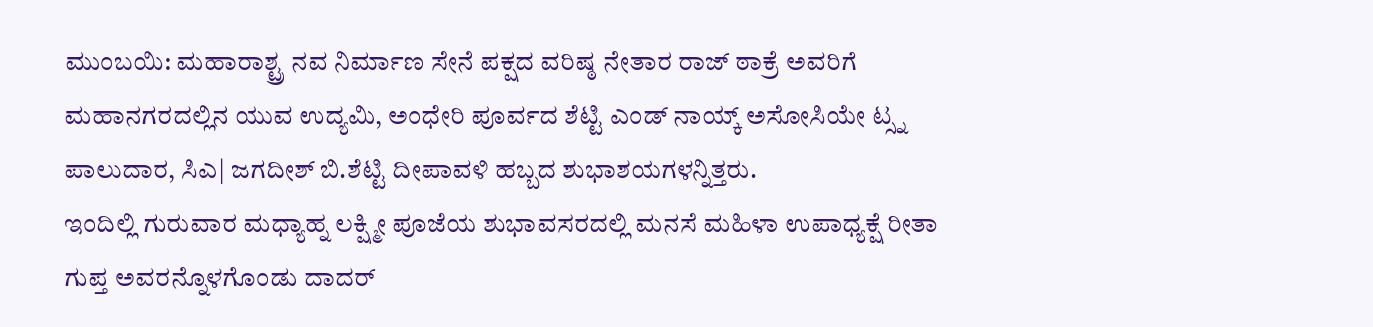ಮುಂಬಯಿ: ಮಹಾರಾಶ್ಟ್ರ ನವ ನಿರ್ಮಾಣ ಸೇನೆ ಪಕ್ಷದ ವರಿಷ್ಠ ನೇತಾರ ರಾಜ್ ಠಾಕ್ರೆ ಅವರಿಗೆ ಮಹಾನಗರದಲ್ಲಿನ ಯುವ ಉದ್ಯಮಿ, ಅಂಧೇರಿ ಪೂರ್ವದ ಶೆಟ್ಟಿ ಎಂಡ್ ನಾಯ್ಕ್ ಅಸೋಸಿಯೇ ಟ್ಸ್ನ ಪಾಲುದಾರ, ಸಿಎ| ಜಗದೀಶ್ ಬಿ.ಶೆಟ್ಟಿ ದೀಪಾವಳಿ ಹಬ್ಬದ ಶುಭಾಶಯಗಳನ್ನಿತ್ತರು.
ಇಂದಿಲ್ಲಿ ಗುರುವಾರ ಮಧ್ಯಾಹ್ನ ಲಕ್ಷ್ಮೀ ಪೂಜೆಯ ಶುಭಾವಸರದಲ್ಲಿ ಮನಸೆ ಮಹಿಳಾ ಉಪಾಧ್ಯಕ್ಷೆ ರೀತಾ ಗುಪ್ತ ಅವರನ್ನೊಳಗೊಂಡು ದಾದರ್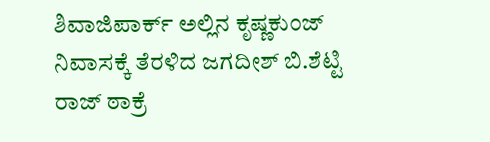ಶಿವಾಜಿಪಾರ್ಕ್ ಅಲ್ಲಿನ ಕೃಷ್ಣಕುಂಜ್ ನಿವಾಸಕ್ಕೆ ತೆರಳಿದ ಜಗದೀಶ್ ಬಿ.ಶೆಟ್ಟಿ ರಾಜ್ ಠಾಕ್ರೆ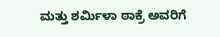ಮತ್ತು ಶರ್ಮಿಳಾ ಠಾಕ್ರೆ ಅವರಿಗೆ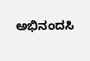ಅಭಿನಂದಸಿ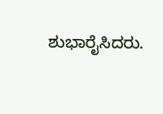ಶುಭಾರೈಸಿದರು.